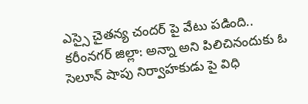ఎస్సై చైతన్య చందర్ పై వేటు పడింది..
కరీంనగర్ జిల్లా: అన్నా అని పిలిచినందుకు ఓ సెలూన్ షాపు నిర్వాహకుడు పై విధి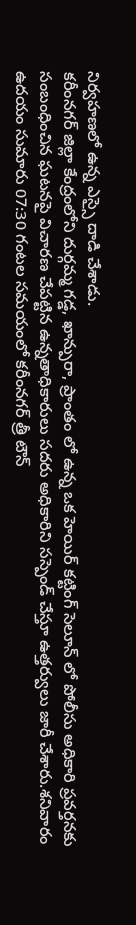నిర్వహణలో ఉన్న ఎస్సై దాడి చేశాడు.
కరీంనగర్ జిల్లా కేంద్రంలోని దుర్గమ్మ గడ్డ, ఖాన్పురా, ప్రాంతం లో ఉన్న ఒక హెయిర్ కట్టింగ్ సెలూన్ లో పోలీసు అధికారి ప్రవర్తనకు సంబంధించిన ఘటనపై విచారణ చేపట్టిన ఉన్నతాధికారులు సదరు అధికారిని సస్పెండ్ చేస్తూ ఉత్తర్వులు జారీ చేశారు.శనివారం ఉదయం సుమారు 07:30 గంటల సమయంలో కరీంనగర్ త్రీ టౌన్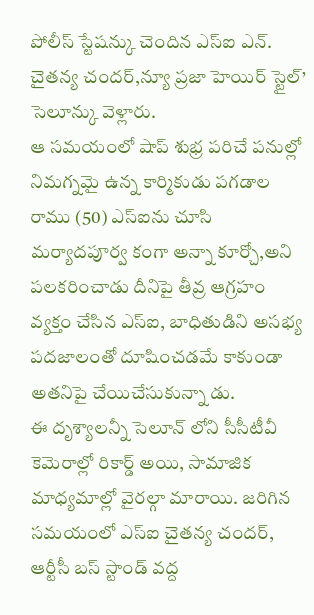పోలీస్ స్టేషన్కు చెందిన ఎస్ఐ ఎన్. చైతన్య చందర్,న్యూ ప్రజా హెయిర్ స్టైల్’ సెలూన్కు వెళ్లారు.
ఆ సమయంలో షాప్ శుభ్ర పరిచే పనుల్లో నిమగ్నమై ఉన్న కార్మికుడు పగడాల రాము (50) ఎస్ఐను చూసి మర్యాదపూర్వ కంగా అన్నా కూర్చో,అని పలకరించాడు దీనిపై తీవ్ర ఆగ్రహం వ్యక్తం చేసిన ఎస్ఐ, బాధితుడిని అసభ్య పదజాలంతో దూషించడమే కాకుండా అతనిపై చేయిచేసుకున్నా డు.
ఈ దృశ్యాలన్నీ సెలూన్ లోని సీసీటీవీ కెమెరాల్లో రికార్డ్ అయి, సామాజిక మాధ్యమాల్లో వైరల్గా మారాయి. జరిగిన సమయంలో ఎస్ఐ చైతన్య చందర్, ఆర్టీసీ బస్ స్టాండ్ వద్ద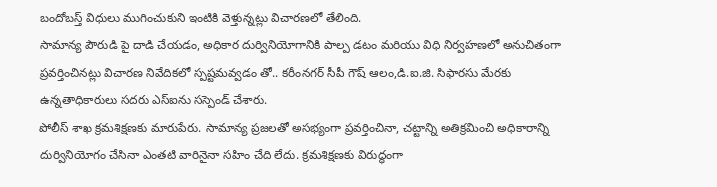బందోబస్త్ విధులు ముగించుకుని ఇంటికి వెళ్తున్నట్లు విచారణలో తేలింది.
సామాన్య పౌరుడి పై దాడి చేయడం, అధికార దుర్వినియోగానికి పాల్ప డటం మరియు విధి నిర్వహణలో అనుచితంగా ప్రవర్తించినట్లు విచారణ నివేదికలో స్పష్టమవ్వడం తో.. కరీంనగర్ సీపీ గౌష్ ఆలం,డి.ఐ.జి. సిఫారసు మేరకు ఉన్నతాధికారులు సదరు ఎస్ఐను సస్పెండ్ చేశారు.
పోలీస్ శాఖ క్రమశిక్షణకు మారుపేరు. సామాన్య ప్రజలతో అసభ్యంగా ప్రవర్తించినా, చట్టాన్ని అతిక్రమించి అధికారాన్ని దుర్వినియోగం చేసినా ఎంతటి వారినైనా సహిం చేది లేదు. క్రమశిక్షణకు విరుద్ధంగా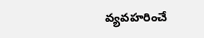వ్యవహరించే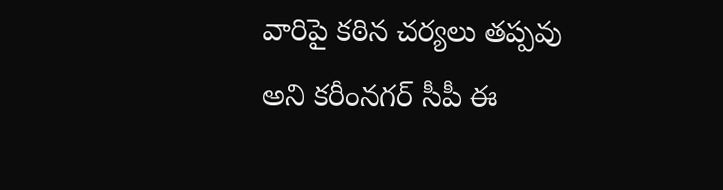వారిపై కఠిన చర్యలు తప్పవు అని కరీంనగర్ సీపీ ఈ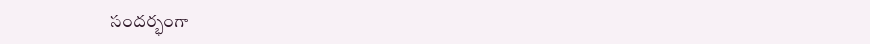సందర్భంగా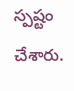స్పష్టం చేశారు.